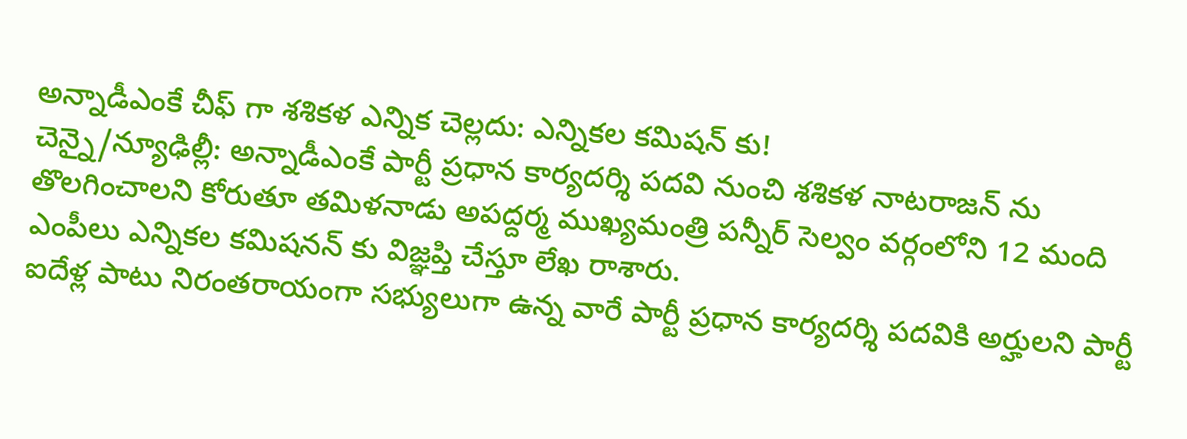అన్నాడీఎంకే చీఫ్ గా శశికళ ఎన్నిక చెల్లదు: ఎన్నికల కమిషన్ కు!
చెన్నై/న్యూఢిల్లీ: అన్నాడీఎంకే పార్టీ ప్రధాన కార్యదర్శి పదవి నుంచి శశికళ నాటరాజన్ ను తొలగించాలని కోరుతూ తమిళనాడు అపద్దర్మ ముఖ్యమంత్రి పన్నీర్ సెల్వం వర్గంలోని 12 మంది ఎంపీలు ఎన్నికల కమిషనన్ కు విజ్ఞప్తి చేస్తూ లేఖ రాశారు.
ఐదేళ్ల పాటు నిరంతరాయంగా సభ్యులుగా ఉన్న వారే పార్టీ ప్రధాన కార్యదర్శి పదవికి అర్హులని పార్టీ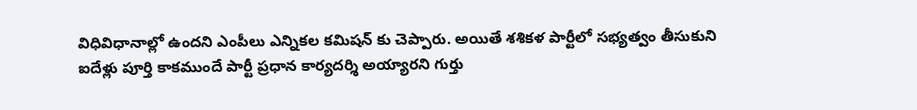విధివిధానాల్లో ఉందని ఎంపీలు ఎన్నికల కమిషన్ కు చెప్పారు. అయితే శశికళ పార్టీలో సభ్యత్వం తీసుకుని ఐదేళ్లు పూర్తి కాకముందే పార్టీ ప్రధాన కార్యదర్శి అయ్యారని గుర్తు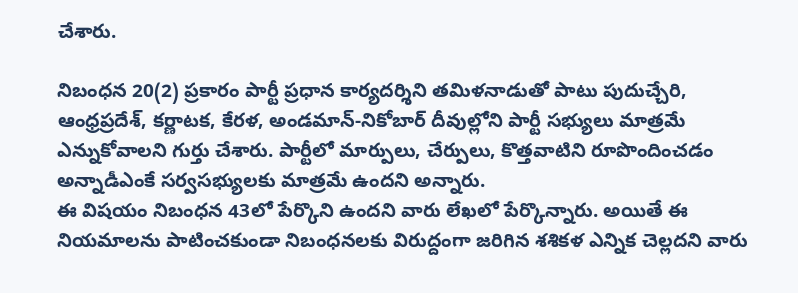చేశారు.

నిబంధన 20(2) ప్రకారం పార్టీ ప్రధాన కార్యదర్శిని తమిళనాడుతో పాటు పుదుచ్చేరి, ఆంధ్రప్రదేశ్, కర్ణాటక, కేరళ, అండమాన్-నికోబార్ దీవుల్లోని పార్టీ సభ్యులు మాత్రమే ఎన్నుకోవాలని గుర్తు చేశారు. పార్టీలో మార్పులు, చేర్పులు, కొత్తవాటిని రూపొందించడం అన్నాడీఎంకే సర్వసభ్యులకు మాత్రమే ఉందని అన్నారు.
ఈ విషయం నిబంధన 43లో పేర్కొని ఉందని వారు లేఖలో పేర్కొన్నారు. అయితే ఈ నియమాలను పాటించకుండా నిబంధనలకు విరుద్దంగా జరిగిన శశికళ ఎన్నిక చెల్లదని వారు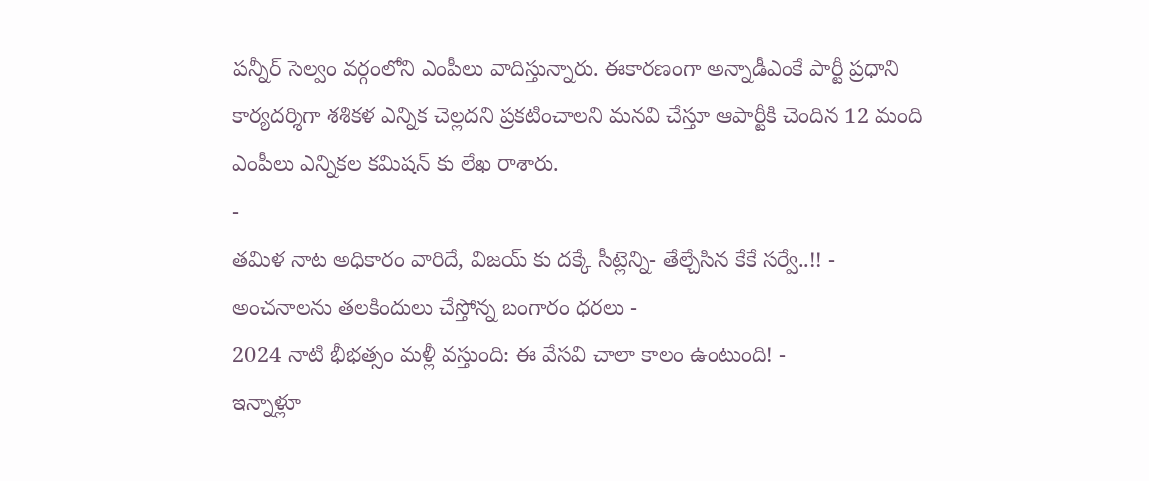పన్నీర్ సెల్వం వర్గంలోని ఎంపీలు వాదిస్తున్నారు. ఈకారణంగా అన్నాడీఎంకే పార్టీ ప్రధాని కార్యదర్శిగా శశికళ ఎన్నిక చెల్లదని ప్రకటించాలని మనవి చేస్తూ ఆపార్టీకి చెందిన 12 మంది ఎంపీలు ఎన్నికల కమిషన్ కు లేఖ రాశారు.
-
తమిళ నాట అధికారం వారిదే, విజయ్ కు దక్కే సీట్లెన్ని- తేల్చేసిన కేకే సర్వే..!! -
అంచనాలను తలకిందులు చేస్తోన్న బంగారం ధరలు -
2024 నాటి భీభత్సం మళ్లీ వస్తుంది: ఈ వేసవి చాలా కాలం ఉంటుంది! -
ఇన్నాళ్లూ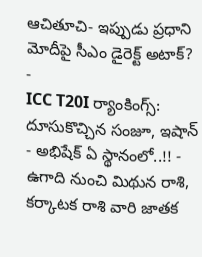ఆచితూచి- ఇప్పుడు ప్రధాని మోదీపై సీఎం డైరెక్ట్ అటాక్? -
ICC T20I ర్యాంకింగ్స్: దూసుకొచ్చిన సంజూ, ఇషాన్ - అభిషేక్ ఏ స్థానంలో..!! -
ఉగాది నుంచి మిథున రాశి, కర్కాటక రాశి వారి జాతక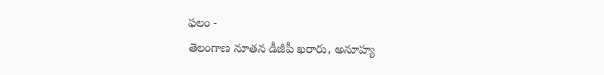ఫలం -
తెలంగాణ నూతన డీజీపీ ఖరారు, అనూహ్య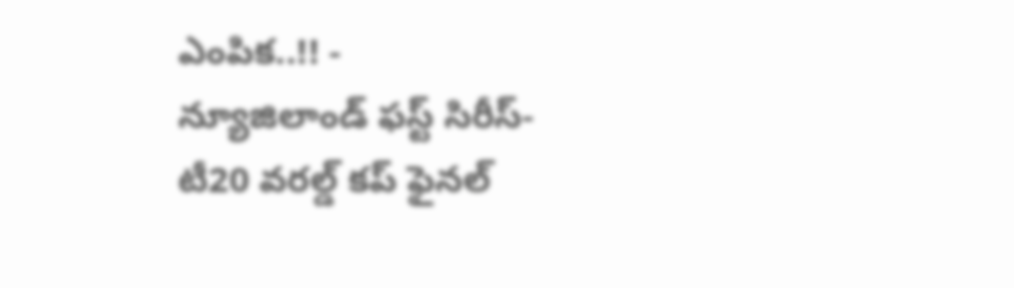ఎంపిక..!! -
న్యూజిలాండ్ ఫస్ట్ సిరీస్- టీ20 వరల్డ్ కప్ ఫైనల్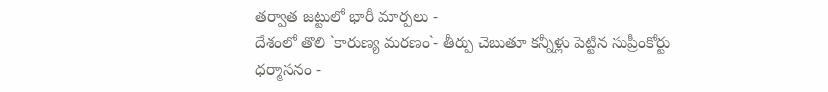తర్వాత జట్టులో భారీ మార్పలు -
దేశంలో తొలి `కారుణ్య మరణం`- తీర్పు చెబుతూ కన్నీళ్లు పెట్టిన సుప్రీంకోర్టు ధర్మాసనం -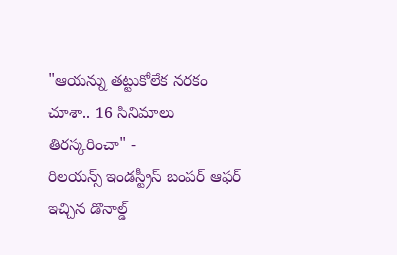"ఆయన్ను తట్టుకోలేక నరకం చూశా.. 16 సినిమాలు తిరస్కరించా" -
రిలయన్స్ ఇండస్ట్రీస్ బంపర్ ఆఫర్ ఇచ్చిన డొనాల్డ్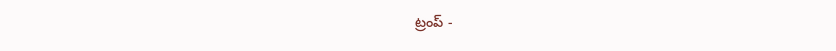ట్రంప్ -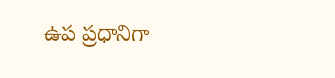ఉప ప్రధానిగా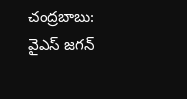చంద్రబాబు: వైఎస్ జగన్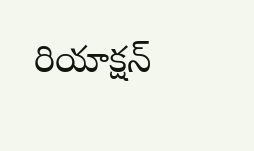రియాక్షన్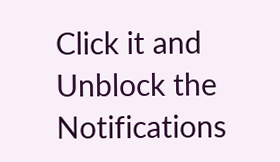Click it and Unblock the Notifications